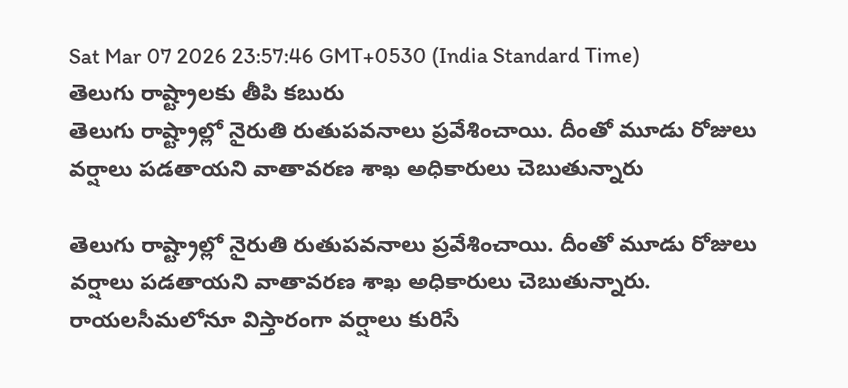Sat Mar 07 2026 23:57:46 GMT+0530 (India Standard Time)
తెలుగు రాష్ట్రాలకు తీపి కబురు
తెలుగు రాష్ట్రాల్లో నైరుతి రుతుపవనాలు ప్రవేశించాయి. దీంతో మూడు రోజులు వర్షాలు పడతాయని వాతావరణ శాఖ అధికారులు చెబుతున్నారు

తెలుగు రాష్ట్రాల్లో నైరుతి రుతుపవనాలు ప్రవేశించాయి. దీంతో మూడు రోజులు వర్షాలు పడతాయని వాతావరణ శాఖ అధికారులు చెబుతున్నారు. రాయలసీమలోనూ విస్తారంగా వర్షాలు కురిసే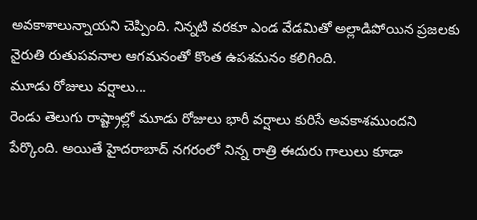అవకాశాలున్నాయని చెప్పింది. నిన్నటి వరకూ ఎండ వేడమితో అల్లాడిపోయిన ప్రజలకు నైరుతి రుతుపవనాల ఆగమనంతో కొంత ఉపశమనం కలిగింది.
మూడు రోజులు వర్షాలు...
రెండు తెలుగు రాష్ట్రాల్లో మూడు రోజులు భారీ వర్షాలు కురిసే అవకాశముందని పేర్కొంది. అయితే హైదరాబాద్ నగరంలో నిన్న రాత్రి ఈదురు గాలులు కూడా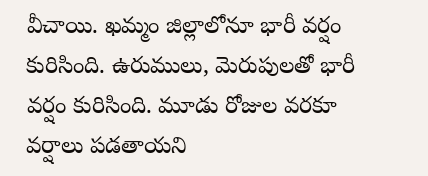వీచాయి. ఖమ్మం జిల్లాలోనూ భారీ వర్షం కురిసింది. ఉరుములు, మెరుపులతో భారీ వర్షం కురిసింది. మూడు రోజుల వరకూ వర్షాలు పడతాయని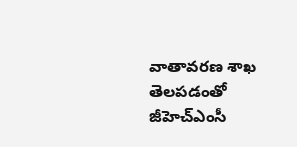వాతావరణ శాఖ తెలపడంతో జీహెచ్ఎంసీ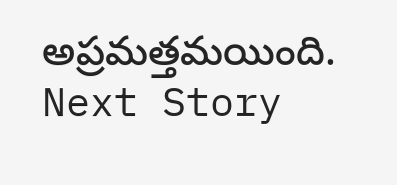అప్రమత్తమయింది.
Next Story